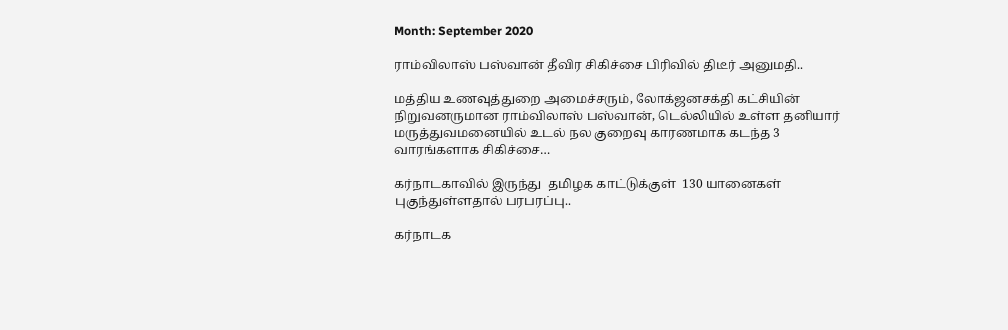Month: September 2020

ராம்விலாஸ் பஸ்வான் தீவிர சிகிச்சை பிரிவில் திடீர் அனுமதி..

மத்திய உணவுத்துறை அமைச்சரும், லோக்ஜனசக்தி கட்சியின் நிறுவனருமான ராம்விலாஸ் பஸ்வான், டெல்லியில் உள்ள தனியார் மருத்துவமனையில் உடல் நல குறைவு காரணமாக கடந்த 3 வாரங்களாக சிகிச்சை…

கர்நாடகாவில் இருந்து  தமிழக காட்டுக்குள்  130 யானைகள் புகுந்துள்ளதால் பரபரப்பு..

கர்நாடக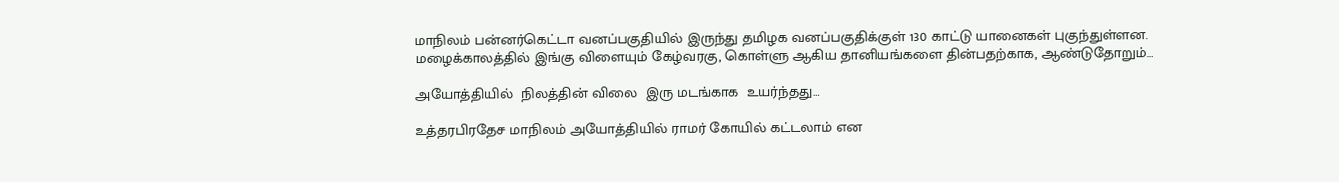மாநிலம் பன்னர்கெட்டா வனப்பகுதியில் இருந்து தமிழக வனப்பகுதிக்குள் 130 காட்டு யானைகள் புகுந்துள்ளன. மழைக்காலத்தில் இங்கு விளையும் கேழ்வரகு, கொள்ளு ஆகிய தானியங்களை தின்பதற்காக, ஆண்டுதோறும்…

அயோத்தியில்  நிலத்தின் விலை  இரு மடங்காக  உயர்ந்தது…

உத்தரபிரதேச மாநிலம் அயோத்தியில் ராமர் கோயில் கட்டலாம் என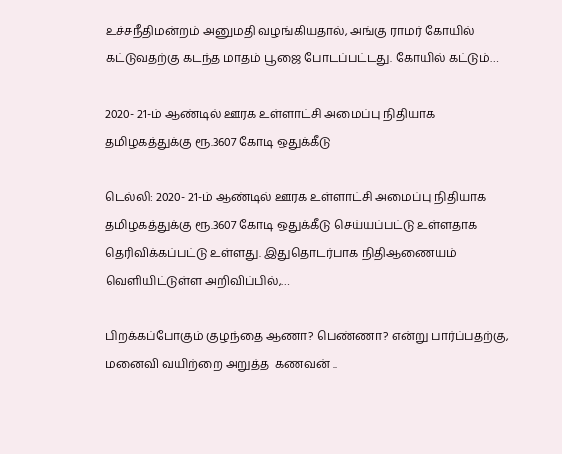உச்சநீதிமன்றம் அனுமதி வழங்கியதால், அங்கு ராமர் கோயில் கட்டுவதற்கு கடந்த மாதம் பூஜை போடப்பட்டது. கோயில் கட்டும்…

2020- 21-ம் ஆண்டில் ஊரக உள்ளாட்சி அமைப்பு நிதியாக  தமிழகத்துக்கு ரூ.3607 கோடி ஒதுக்கீடு

டெல்லி: 2020- 21-ம் ஆண்டில் ஊரக உள்ளாட்சி அமைப்பு நிதியாக தமிழகத்துக்கு ரூ.3607 கோடி ஒதுக்கீடு செய்யப்பட்டு உள்ளதாக தெரிவிக்கப்பட்டு உள்ளது. இதுதொடர்பாக நிதிஆணையம் வெளியிட்டுள்ள அறிவிப்பில்,…

பிறக்கப்போகும் குழந்தை ஆணா? பெண்ணா? என்று பார்ப்பதற்கு, மனைவி வயிற்றை அறுத்த  கணவன் ..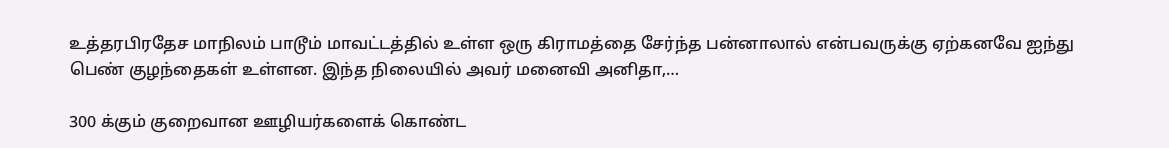உத்தரபிரதேச மாநிலம் பாடூம் மாவட்டத்தில் உள்ள ஒரு கிராமத்தை சேர்ந்த பன்னாலால் என்பவருக்கு ஏற்கனவே ஐந்து பெண் குழந்தைகள் உள்ளன. இந்த நிலையில் அவர் மனைவி அனிதா,…

300 க்கும் குறைவான ஊழியர்களைக் கொண்ட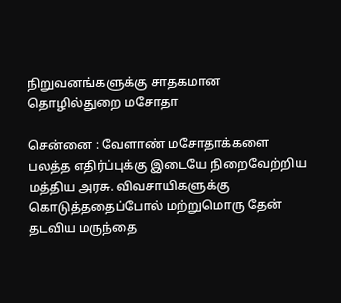நிறுவனங்களுக்கு சாதகமான தொழில்துறை மசோதா

சென்னை : வேளாண் மசோதாக்களை பலத்த எதிர்ப்புக்கு இடையே நிறைவேற்றிய மத்திய அரசு. விவசாயிகளுக்கு கொடுத்ததைப்போல் மற்றுமொரு தேன் தடவிய மருந்தை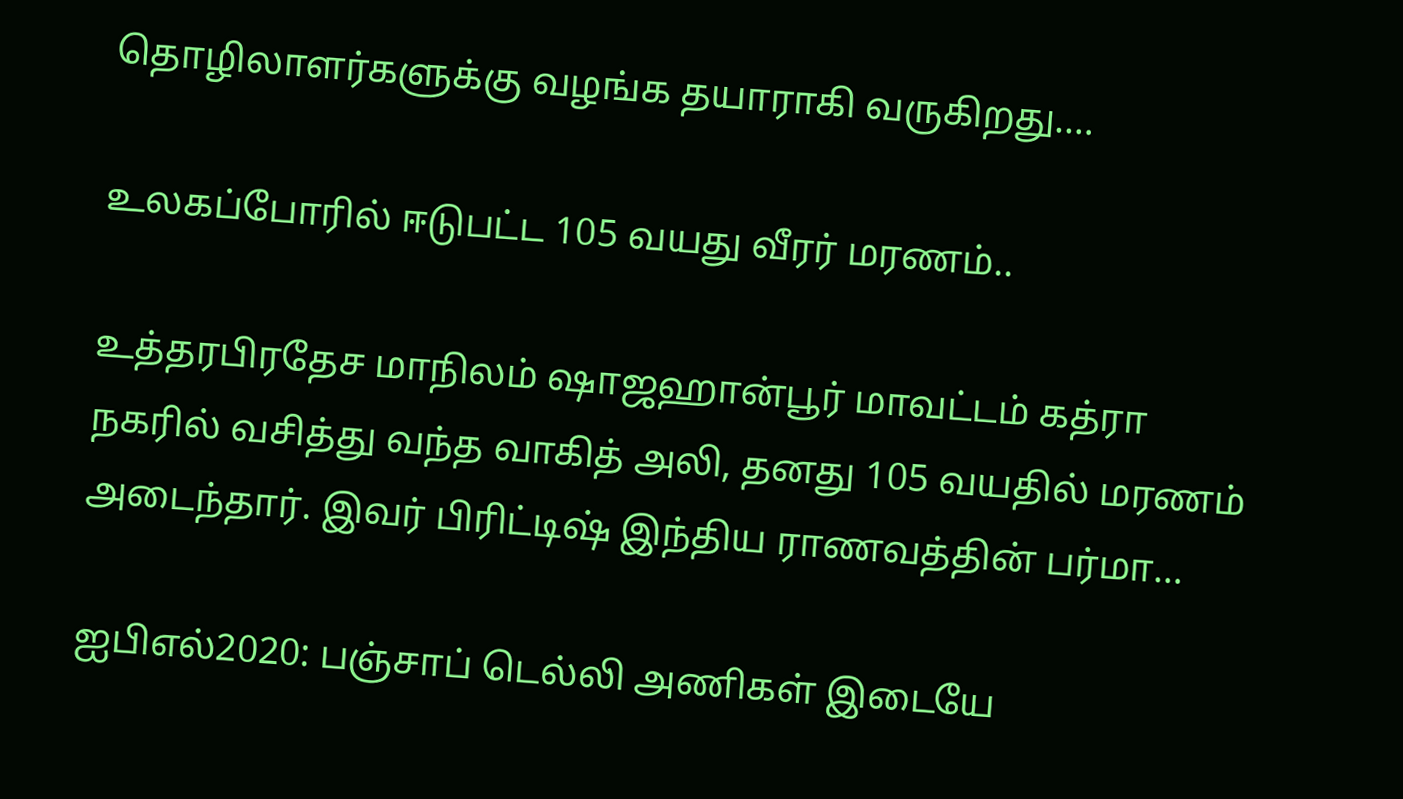தொழிலாளர்களுக்கு வழங்க தயாராகி வருகிறது.…

உலகப்போரில் ஈடுபட்ட 105 வயது வீரர் மரணம்..

உத்தரபிரதேச மாநிலம் ஷாஜஹான்பூர் மாவட்டம் கத்ரா நகரில் வசித்து வந்த வாகித் அலி, தனது 105 வயதில் மரணம் அடைந்தார். இவர் பிரிட்டிஷ் இந்திய ராணவத்தின் பர்மா…

ஐபிஎல்2020: பஞ்சாப் டெல்லி அணிகள் இடையே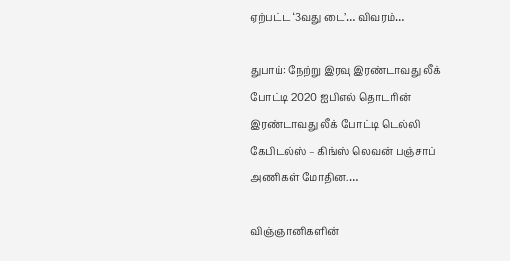ஏற்பட்ட ‘3வது டை’… விவரம்…

துபாய்: நேற்று இரவு இரண்டாவது லீக் போட்டி 2020 ஐபிஎல் தொடரின் இரண்டாவது லீக் போட்டி டெல்லி கேபிடல்ஸ் – கிங்ஸ் லெவன் பஞ்சாப் அணிகள் மோதின.…

விஞ்ஞானிகளின்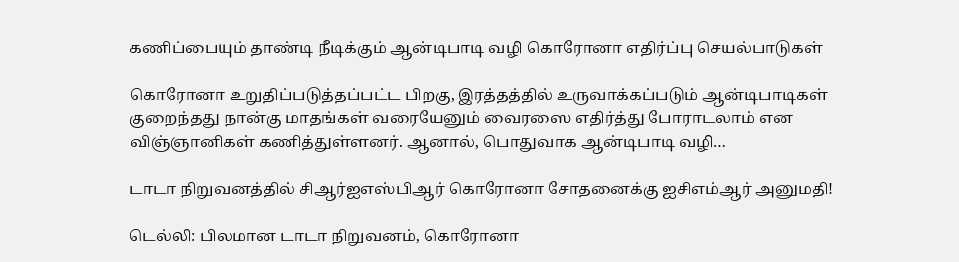கணிப்பையும் தாண்டி நீடிக்கும் ஆன்டிபாடி வழி கொரோனா எதிர்ப்பு செயல்பாடுகள்

கொரோனா உறுதிப்படுத்தப்பட்ட பிறகு, இரத்தத்தில் உருவாக்கப்படும் ஆன்டிபாடிகள் குறைந்தது நான்கு மாதங்கள் வரையேனும் வைரஸை எதிர்த்து போராடலாம் என விஞ்ஞானிகள் கணித்துள்ளனர். ஆனால், பொதுவாக ஆன்டிபாடி வழி…

டாடா நிறுவனத்தில் சிஆர்ஐஎஸ்பிஆர் கொரோனா சோதனைக்கு ஐசிஎம்ஆர் அனுமதி!

டெல்லி: பிலமான டாடா நிறுவனம், கொரோனா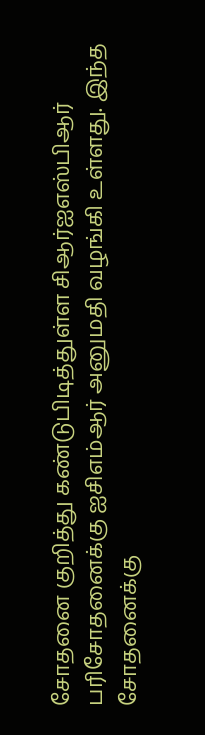சோதனை குறித்து கண்டுபிடித்துள்ள சிஆர்ஐஎஸ்பிஆர் பரிசோதனைக்கு ஐசிஎம்ஆர் அனுமதி வழங்கி உள்ளது. இந்த சோதனைக்கு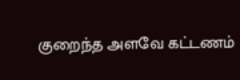குறைந்த அளவே கட்டணம்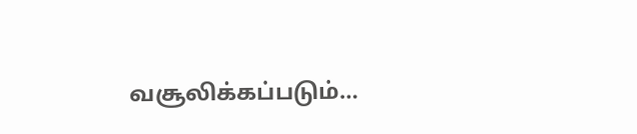வசூலிக்கப்படும்…